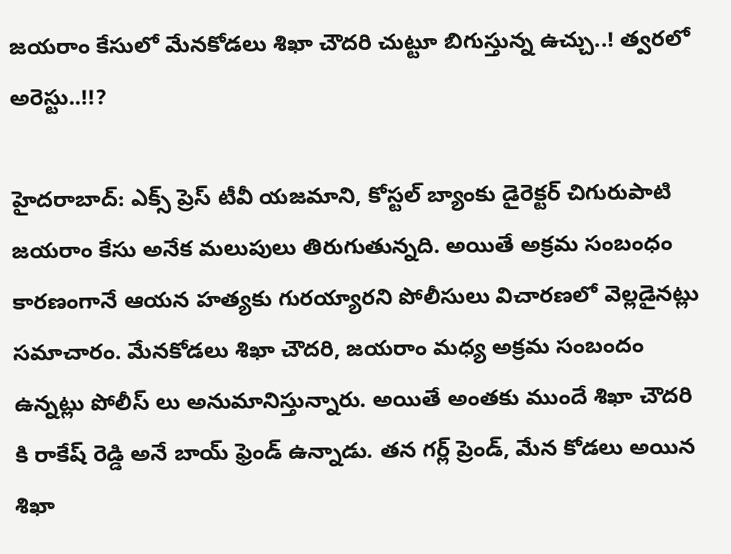జ‌య‌రాం కేసులో మేన‌కోడ‌లు శిఖా చౌద‌రి చుట్టూ బిగుస్తున్న ఉచ్చు..! త్వ‌ర‌లో అరెస్టు..!!?

హైదరాబాద్: ఎక్స్ ప్రెస్ టీవీ యజమాని, కోస్టల్ బ్యాంకు డైరెక్టర్ చిగురుపాటి జయరాం కేసు అనేక మలుపులు తిరుగుతున్నది. అయితే అక్రమ సంబంధం కారణంగానే ఆయన హత్యకు గురయ్యారని పోలీసులు విచారణలో వెల్లడైనట్లు సమాచారం. మేనకోడలు శిఖా చౌదరి, జయరాం మధ్య అక్రమ సంబందం ఉన్నట్లు పోలీస్ లు అనుమానిస్తున్నారు. అయితే అంతకు ముందే శిఖా చౌదరి కి రాకేష్ రెడ్డి అనే బాయ్ ఫ్రెండ్ ఉన్నాడు. తన గర్ల్ ప్రెండ్, మేన కోడలు అయిన శిఖా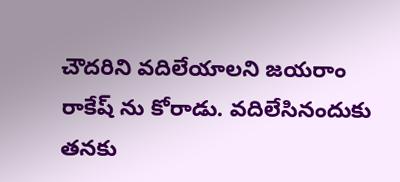చౌదరిని వదిలేయాలని జయరాం రాకేష్ ను కోరాడు. వదిలేసినందుకు తనకు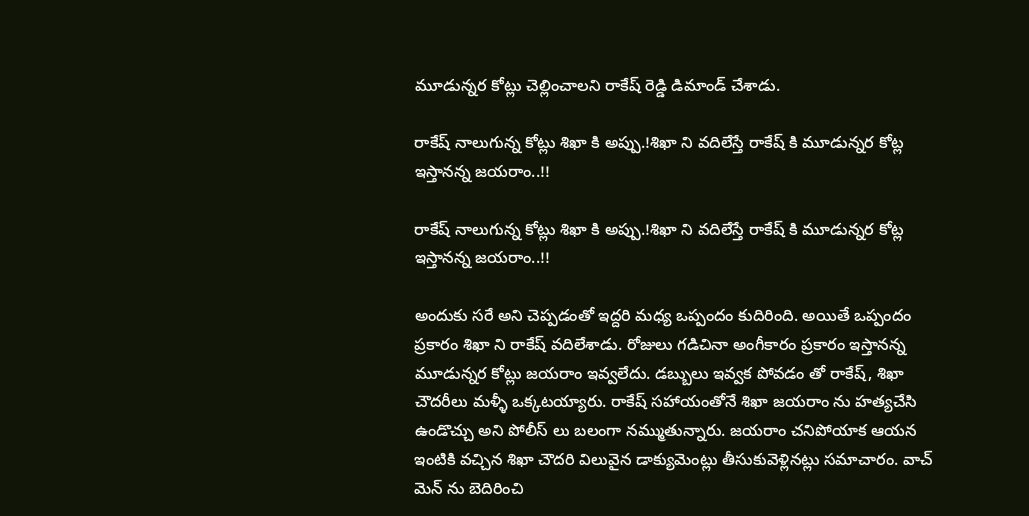మూడున్న‌ర కోట్లు చెల్లించాలని రాకేష్ రెడ్డి డిమాండ్ చేశాడు.

రాకేష్ నాలుగున్న కోట్లు శిఖా కి అప్పు.!శిఖా ని వ‌దిలేస్తే రాకేష్ కి మూడున్న‌ర కోట్ల ఇస్తానన్న జ‌య‌రాం..!!

రాకేష్ నాలుగున్న కోట్లు శిఖా కి అప్పు.!శిఖా ని వ‌దిలేస్తే రాకేష్ కి మూడున్న‌ర కోట్ల ఇస్తానన్న జ‌య‌రాం..!!

అందుకు స‌రే అని చెప్పడంతో ఇద్దరి మధ్య ఒప్పందం కుదిరింది. అయితే ఒప్పందం ప్రకారం శిఖా ని రాకేష్ వదిలేశాడు. రోజులు గడిచినా అంగీకారం ప్రకారం ఇస్తానన్న మూడున్న‌ర కోట్లు జయరాం ఇవ్వలేదు. డబ్బులు ఇవ్వక పోవడం తో రాకేష్, శిఖా చౌద‌రీలు మళ్ళీ ఒక్కటయ్యారు. రాకేష్ సహాయంతోనే శిఖా జయరాం ను హత్యచేసి ఉండొచ్చు అని పోలీస్ లు బలంగా నమ్ముతున్నారు. జయరాం చనిపోయాక ఆయన ఇంటికి వచ్చిన శిఖా చౌద‌రి విలువైన డాక్యుమెంట్లు తీసుకువెళ్లినట్లు సమాచారం. వాచ్ మెన్ ను బెదిరించి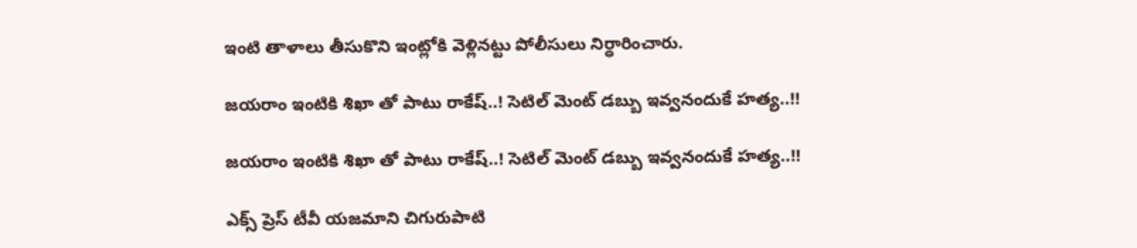ఇంటి తాళాలు తీసుకొని ఇంట్లోకి వెళ్లిన‌ట్టు పోలీసులు నిర్ధారించారు.

జయరాం ఇంటికి శిఖా తో పాటు రాకేష్..! సెటిల్ మెంట్ డ‌బ్బు ఇవ్వ‌నందుకే హ‌త్య‌..!!

జయరాం ఇంటికి శిఖా తో పాటు రాకేష్..! సెటిల్ మెంట్ డ‌బ్బు ఇవ్వ‌నందుకే హ‌త్య‌..!!

ఎక్స్ ప్రెస్ టీవీ యజమాని చిగురుపాటి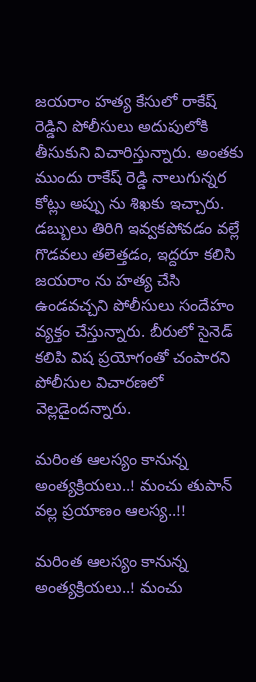జయరాం హత్య కేసులో రాకేష్ రెడ్డిని పోలీసులు అదుపులోకి తీసుకుని విచారిస్తున్నారు. అంత‌కు ముందు రాకేష్ రెడ్డి నాలుగున్న‌ర కోట్లు అప్పు ను శిఖకు ఇచ్చారు. డబ్బులు తిరిగి ఇవ్వకపోవడం వల్లే గొడవలు తలెత్తడం, ఇద్దరూ కలిసి జయరాం ను హత్య చేసి ఉండ‌వ‌చ్చ‌ని పోలీసులు సందేహం వ్య‌క్తం చేస్తున్నారు. బీరులో సైనెడ్ కలిపి విష ప్రయోగంతో చంపారని పోలీసుల విచారణలో వెల్లడైందన్నారు.

మరింత ఆలస్యం కానున్న అంత్యక్రియలు..! మంచు తుపాన్ వ‌ల్ల ప్ర‌యాణం ఆల‌స్య‌..!!

మరింత ఆలస్యం కానున్న అంత్యక్రియలు..! మంచు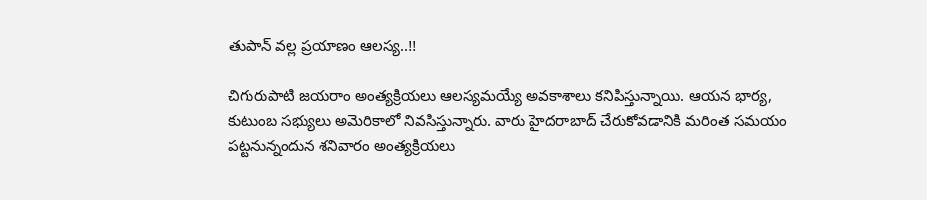తుపాన్ వ‌ల్ల ప్ర‌యాణం ఆల‌స్య‌..!!

చిగురుపాటి జయరాం అంత్యక్రియలు ఆలస్యమయ్యే అవకాశాలు క‌నిపిస్తున్నాయి. ఆయన భార్య, కుటుంబ సభ్యులు అమెరికాలో నివసిస్తున్నారు. వారు హైదరాబాద్ చేరుకోవడానికి మరింత సమయం పట్టనున్నందున శ‌నివారం అంత్యక్రియలు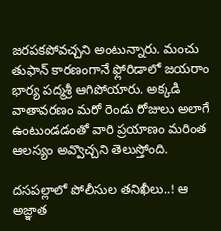జరపకపోవచ్చని అంటున్నారు. మంచు తుఫాన్ కారణంగానే ఫ్లోరిడాలో జయరాం భార్య పద్మశ్రీ ఆగిపోయారు. అక్క‌డి వాతావ‌ర‌ణం మ‌రో రెండు రోజులు అలాగే ఉంటుండ‌డంతో వారి ప్ర‌యాణం మ‌రింత ఆల‌స్యం అవ్వొచ్చ‌ని తెలుస్తోంది.

దసపల్లాలో పోలీసుల తనిఖీలు..! ఆ అజ్ఞాత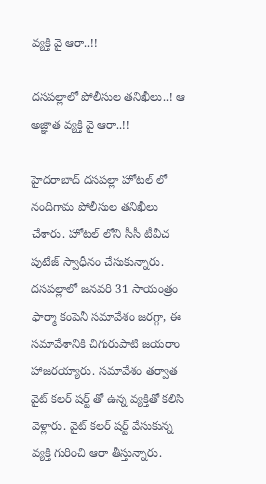వ్య‌క్తి వై ఆరా..!!

దసపల్లాలో పోలీసుల తనిఖీలు..! ఆ అజ్ఞాత వ్య‌క్తి వై ఆరా..!!

హైద‌రాబాద్ ద‌స‌ప‌ల్లా హోట‌ల్ లో నందిగామ‌ పోలీసుల త‌నిఖీలు చేశారు. హోట‌ల్ లోని సీసీ టీవీచ పుటేజ్ స్వాధీనం చేసుకున్నారు. ద‌స‌ప‌ల్లాలో జ‌న‌వ‌రి 31 సాయంత్రం ఫార్మా కంపెనీ స‌మావేశం జరగ్గా, ఈ సమావేశానికి చిగురుపాటి జయరాం హాజరయ్యారు. స‌మావేశం త‌ర్వాత వైట్ క‌ల‌ర్ ష‌ర్ట్ తో ఉన్న వ్యక్తితో కలిసి వెళ్లారు. వైట్ క‌ల‌ర్ ష‌ర్ట్ వేసుకున్న వ్యక్తి గురించి ఆరా తీస్తున్నారు.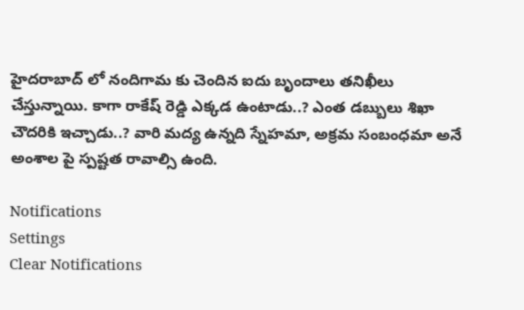హైదరాబాద్ లో నందిగామ కు చెందిన ఐదు బృందాలు తనిఖీలు చేస్తున్నాయి. కాగా రాకేష్ రెడ్డి ఎక్క‌డ ఉంటాడు..? ఎంత డ‌బ్బులు శిఖా చౌద‌రికి ఇచ్చాడు..? వారి మ‌ద్య ఉన్న‌ది స్నేహ‌మా, అక్ర‌మ సంబంధమా అనే అంశాల పై స్ప‌ష్ట‌త రావాల్సి ఉంది.

Notifications
Settings
Clear Notifications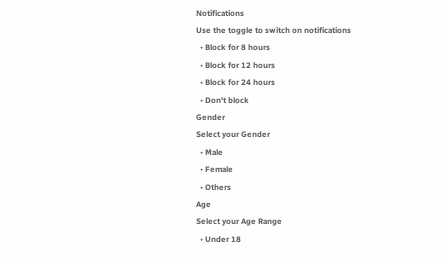Notifications
Use the toggle to switch on notifications
  • Block for 8 hours
  • Block for 12 hours
  • Block for 24 hours
  • Don't block
Gender
Select your Gender
  • Male
  • Female
  • Others
Age
Select your Age Range
  • Under 18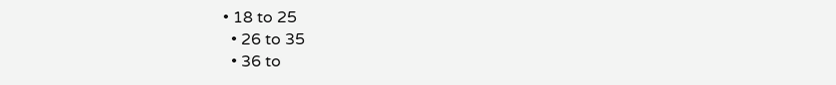• 18 to 25
  • 26 to 35
  • 36 to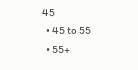45
  • 45 to 55
  • 55+